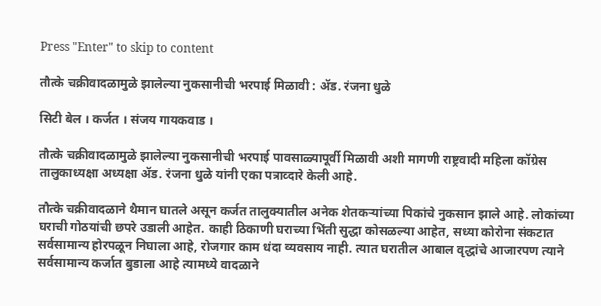Press "Enter" to skip to content

तौत्के चक्रीवादळामुळे झालेल्या नुकसानीची भरपाई मिळावी : ॲड. रंजना धुळे

सिटी बेल । कर्जत । संजय गायकवाड ।

तौत्के चक्रीवादळामुळे झालेल्या नुकसानीची भरपाई पावसाळ्यापूर्वी मिळावी अशी मागणी राष्ट्रवादी महिला कॉग्रेस तालुकाध्यक्षा अध्यक्षा ॲड. रंजना धुळे यांनी एका पत्राव्दारे केली आहे.

तौत्के चक्रीवादळाने थैमान घातले असून कर्जत तालुक्यातील अनेक शेतकऱ्यांच्या पिकांचे नुकसान झाले आहे. लोकांच्या घराची गोठयांची छपरे उडाली आहेत. काही ठिकाणी घराच्या भिंती सुद्धा कोसळल्या आहेत, सध्या कोरोना संकटात सर्वसामान्य होरपळून निघाला आहे, रोजगार काम धंदा व्यवसाय नाही. त्यात घरातील आबाल वृद्धांचे आजारपण त्याने सर्वसामान्य कर्जात बुडाला आहे त्यामध्ये वादळाने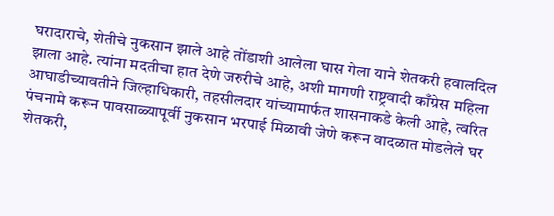घरादाराचे, शेतीचे नुकसान झाले आहे तोंडाशी आलेला घास गेला याने शेतकरी हवालदिल झाला आहे. त्यांना मदतीचा हात देणे जरुरीचे आहे, अशी मागणी राष्ट्रवादी काँग्रेस महिला आघाडीच्यावतीने जिल्हाधिकारी, तहसीलदार यांच्यामार्फत शासनाकडे केली आहे, त्वरित पंचनामे करून पावसाळ्यापूर्वी नुकसान भरपाई मिळावी जेणे करून वादळात मोडलेले घर शेतकरी,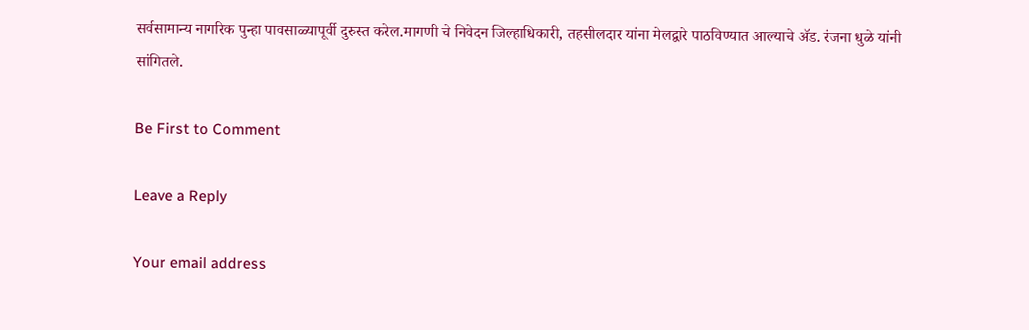सर्वसामान्य नागरिक पुन्हा पावसाळ्यापूर्वी दुरुस्त करेल.मागणी चे निवेदन जिल्हाधिकारी, तहसीलदार यांना मेलद्वारे पाठविण्यात आल्याचे ॲड. रंजना धुळे यांनी सांगितले.

Be First to Comment

Leave a Reply

Your email address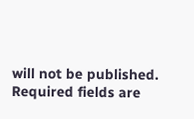will not be published. Required fields are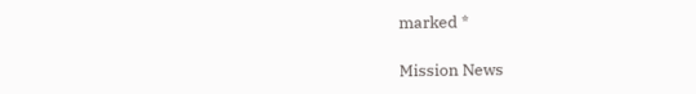marked *

Mission News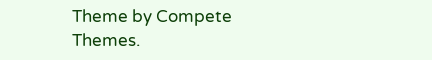Theme by Compete Themes.